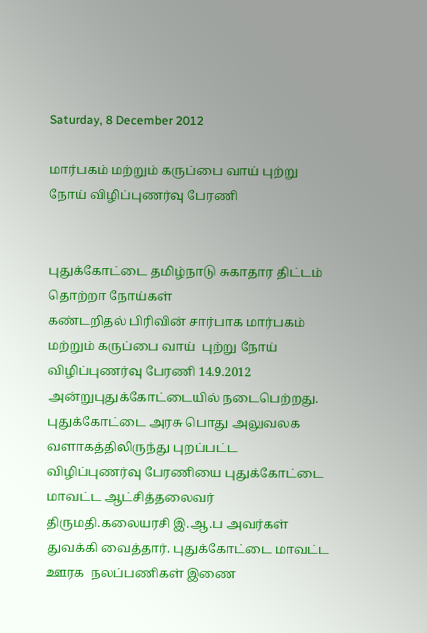Saturday, 8 December 2012

மார்பகம் மற்றும் கருப்பை வாய் புற்று நோய் விழிப்புணர்வு பேரணி


புதுக்கோட்டை தமிழ்நாடு சுகாதார திட்டம் தொற்றா நோய்கள்
கண்டறிதல் பிரிவின் சார்பாக மார்பகம் மற்றும் கருப்பை வாய்  புற்று நோய் விழிப்புணர்வு பேரணி 14.9.2012 அன்றுபுதுக்கோட்டையில் நடைபெற்றது. புதுக்கோட்டை அரசு பொது அலுவலக வளாகத்திலிருந்து புறப்பட்ட   விழிப்புணர்வு பேரணியை புதுக்கோட்டை மாவட்ட ஆட்சித்தலைவர் திருமதி.கலையரசி இ.ஆ.ப அவர்கள் துவக்கி வைத்தார். புதுக்கோட்டை மாவட்ட  ஊரக  நலப்பணிகள் இணை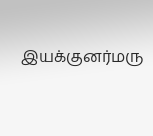இயக்குனர்மரு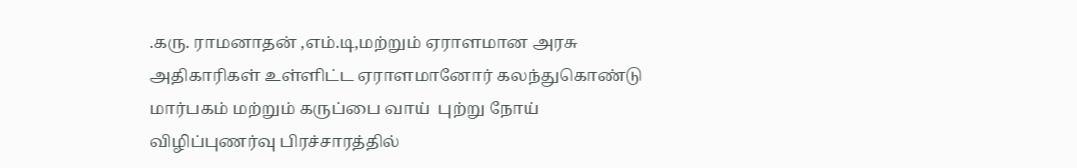.கரு. ராமனாதன் ,எம்.டி,மற்றும் ஏராளமான அரசு அதிகாரிகள் உள்ளிட்ட ஏராளமானோர் கலந்துகொண்டு  மார்பகம் மற்றும் கருப்பை வாய்  புற்று நோய் விழிப்புணர்வு பிரச்சாரத்தில்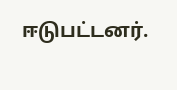ஈடுபட்டனர்.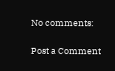No comments:

Post a Comment